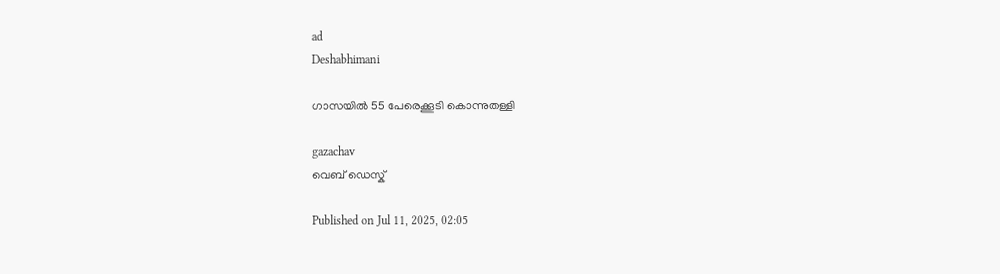ad
Deshabhimani

ഗാസയിൽ 55 പേരെക്കൂടി കൊന്നുതള്ളി

gazachav
വെബ് ഡെസ്ക്

Published on Jul 11, 2025, 02:05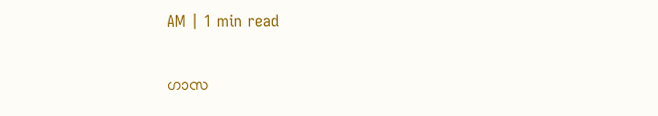AM | 1 min read

ഗാസ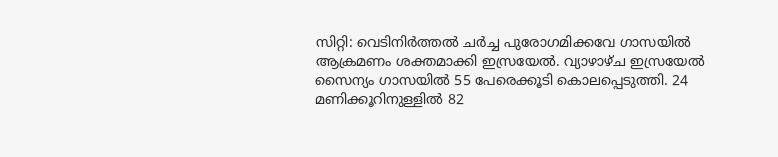സിറ്റി: വെടിനിർത്തൽ ചർച്ച പുരോഗമിക്കവേ ഗാസയിൽ ആക്രമണം ശക്തമാക്കി ഇസ്രയേൽ. വ്യാഴാഴ്‌ച ഇസ്രയേൽ സൈന്യം ഗാസയിൽ 55 പേരെക്കൂടി കൊലപ്പെടുത്തി. 24 മണിക്കൂറിനുള്ളിൽ 82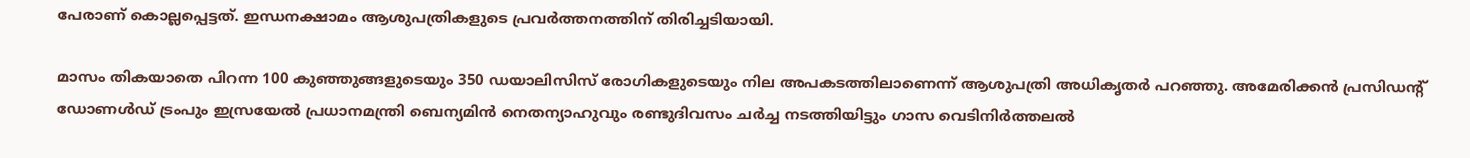പേരാണ്‌ കൊല്ലപ്പെട്ടത്‌. ഇന്ധനക്ഷാമം ആശുപത്രികളുടെ പ്രവർത്തനത്തിന്‌ തിരിച്ചടിയായി.

മാസം തികയാതെ പിറന്ന 100 കുഞ്ഞുങ്ങളുടെയും 350 ഡയാലിസിസ്‌ രോഗികളുടെയും നില അപകടത്തിലാണെന്ന്‌ ആശുപത്രി അധികൃതർ പറഞ്ഞു. അമേരിക്കൻ പ്രസിഡന്റ്‌ ഡോണൾഡ്‌ ട്രംപും ഇസ്രയേൽ പ്രധാനമന്ത്രി ബെന്യമിൻ നെതന്യാഹുവും രണ്ടുദിവസം ചർച്ച നടത്തിയിട്ടും ഗാസ വെടിനിർത്തലൽ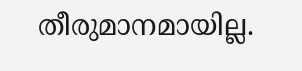തീരുമാനമായില്ല.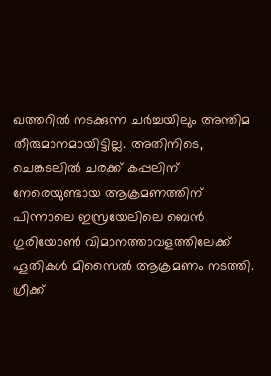ഖത്തറിൽ നടക്കുന്ന ചർച്ചയിലും അന്തിമ തീരുമാനമായിട്ടില്ല. അതിനിടെ, ചെങ്കടലില്‍ ചരക്ക് കപ്പലിന് നേരെയുണ്ടായ ആക്രമണത്തിന്‌ പിന്നാലെ ഇസ്രയേലിലെ ബെൻ ഗുരിയോൺ വിമാനത്താവളത്തിലേക്ക്‌ ഹൂതികൾ മിസൈൽ ആക്രമണം നടത്തി. ഗ്രീക്ക്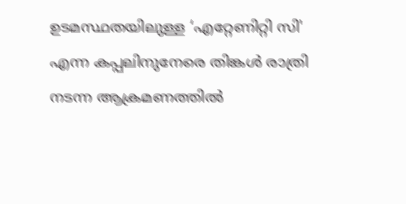ഉടമസ്ഥതയിലുള്ള ‘എറ്റേണിറ്റി സി' എന്ന കപ്പലിനുനേരെ തിങ്കൾ രാത്രി നടന്ന ആക്രമണത്തിൽ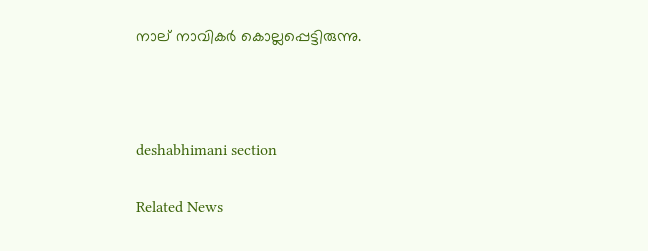നാല്‌ നാവികർ കൊല്ലപ്പെട്ടിരുന്നു.



deshabhimani section

Related News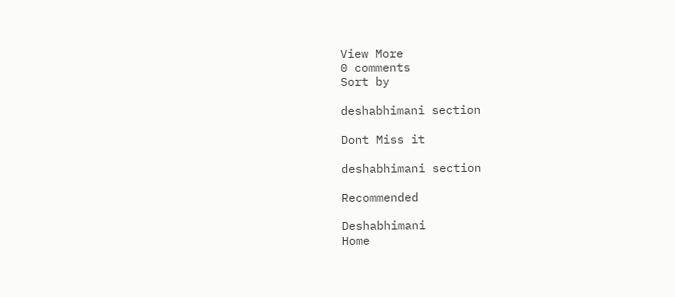View More
0 comments
Sort by

deshabhimani section

Dont Miss it

deshabhimani section

Recommended

Deshabhimani
Home